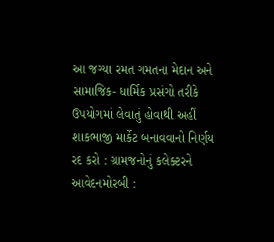આ જગ્યા રમત ગમતના મેદાન અને સામાજિક- ધાર્મિક પ્રસંગો તરીકે ઉપયોગમાં લેવાતું હોવાથી અહીં શાકભાજી માર્કેટ બનાવવાનો નિર્ણય રદ કરો : ગ્રામજનોનું કલેક્ટરને આવેદનમોરબી :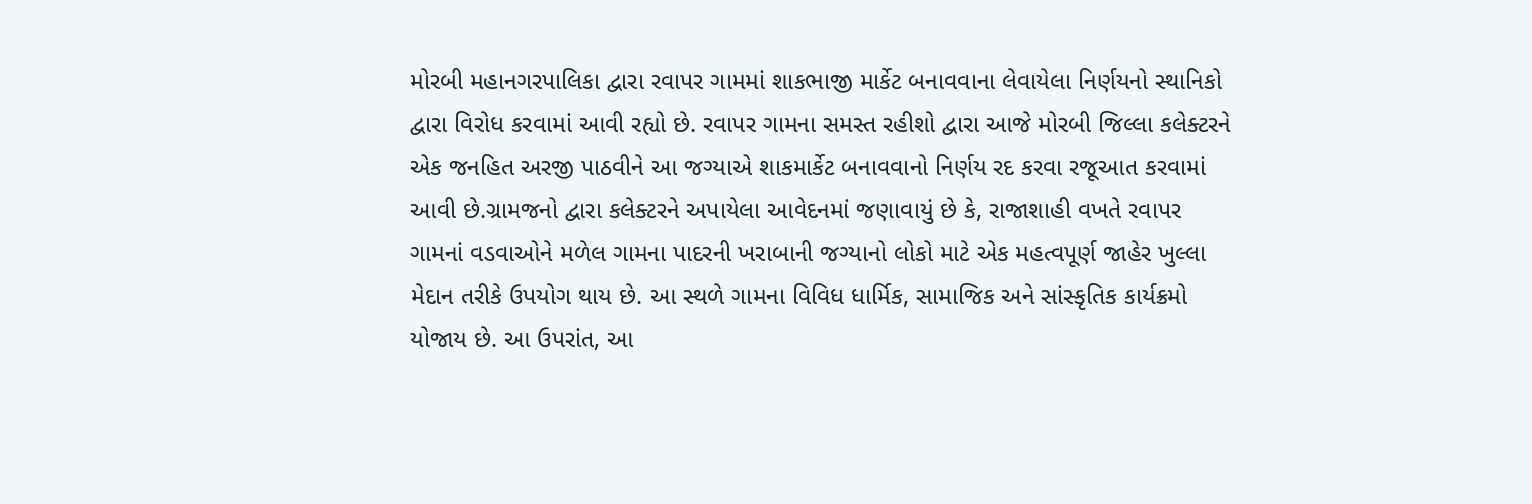મોરબી મહાનગરપાલિકા દ્વારા રવાપર ગામમાં શાકભાજી માર્કેટ બનાવવાના લેવાયેલા નિર્ણયનો સ્થાનિકો દ્વારા વિરોધ કરવામાં આવી રહ્યો છે. રવાપર ગામના સમસ્ત રહીશો દ્વારા આજે મોરબી જિલ્લા કલેક્ટરને એક જનહિત અરજી પાઠવીને આ જગ્યાએ શાકમાર્કેટ બનાવવાનો નિર્ણય રદ કરવા રજૂઆત કરવામાં આવી છે.ગ્રામજનો દ્વારા કલેક્ટરને અપાયેલા આવેદનમાં જણાવાયું છે કે, રાજાશાહી વખતે રવાપર ગામનાં વડવાઓને મળેલ ગામના પાદરની ખરાબાની જગ્યાનો લોકો માટે એક મહત્વપૂર્ણ જાહેર ખુલ્લા મેદાન તરીકે ઉપયોગ થાય છે. આ સ્થળે ગામના વિવિધ ધાર્મિક, સામાજિક અને સાંસ્કૃતિક કાર્યક્રમો યોજાય છે. આ ઉપરાંત, આ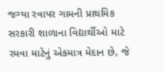જગ્યા રવાપર ગામની પ્રાથમિક સરકારી શાળાના વિદ્યાર્થીઓ માટે રમવા માટેનું એકમાત્ર મેદાન છે, જે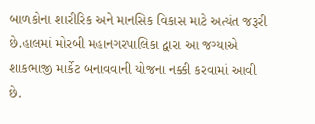બાળકોના શારીરિક અને માનસિક વિકાસ માટે અત્યંત જરૂરી છે.હાલમાં મોરબી મહાનગરપાલિકા દ્વારા આ જગ્યાએ શાકભાજી માર્કેટ બનાવવાની યોજના નક્કી કરવામાં આવી છે.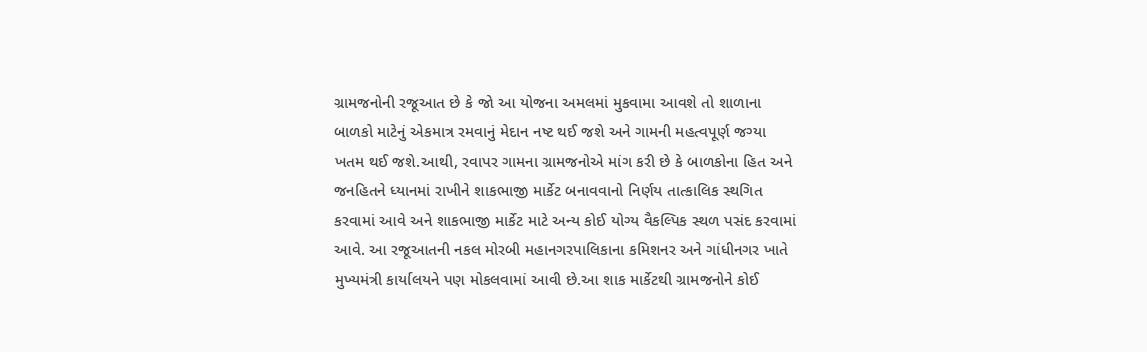ગ્રામજનોની રજૂઆત છે કે જો આ યોજના અમલમાં મુકવામા આવશે તો શાળાના બાળકો માટેનું એકમાત્ર રમવાનું મેદાન નષ્ટ થઈ જશે અને ગામની મહત્વપૂર્ણ જગ્યા ખતમ થઈ જશે.આથી, રવાપર ગામના ગ્રામજનોએ માંગ કરી છે કે બાળકોના હિત અને જનહિતને ધ્યાનમાં રાખીને શાકભાજી માર્કેટ બનાવવાનો નિર્ણય તાત્કાલિક સ્થગિત કરવામાં આવે અને શાકભાજી માર્કેટ માટે અન્ય કોઈ યોગ્ય વૈકલ્પિક સ્થળ પસંદ કરવામાં આવે. આ રજૂઆતની નકલ મોરબી મહાનગરપાલિકાના કમિશનર અને ગાંધીનગર ખાતે મુખ્યમંત્રી કાર્યાલયને પણ મોકલવામાં આવી છે.આ શાક માર્કેટથી ગ્રામજનોને કોઈ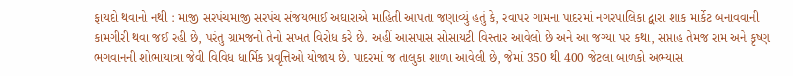ફાયદો થવાનો નથી : માજી સરપંચમાજી સરપંચ સંજયભાઈ અઘારાએ માહિતી આપતા જણાવ્યું હતું કે, રવાપર ગામના પાદરમાં નગરપાલિકા દ્વારા શાક માર્કેટ બનાવવાની કામગીરી થવા જઈ રહી છે, પરંતુ ગ્રામજનો તેનો સખત વિરોધ કરે છે. અહીં આસપાસ સોસાયટી વિસ્તાર આવેલો છે અને આ જગ્યા પર કથા, સપ્તાહ તેમજ રામ અને કૃષ્ણ ભગવાનની શોભાયાત્રા જેવી વિવિધ ધાર્મિક પ્રવૃત્તિઓ યોજાય છે. પાદરમાં જ તાલુકા શાળા આવેલી છે, જેમાં 350 થી 400 જેટલા બાળકો અભ્યાસ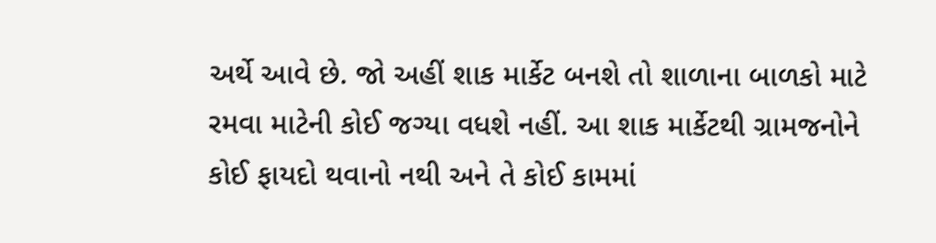અર્થે આવે છે. જો અહીં શાક માર્કેટ બનશે તો શાળાના બાળકો માટે રમવા માટેની કોઈ જગ્યા વધશે નહીં. આ શાક માર્કેટથી ગ્રામજનોને કોઈ ફાયદો થવાનો નથી અને તે કોઈ કામમાં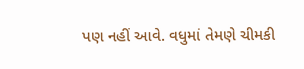પણ નહીં આવે. વધુમાં તેમણે ચીમકી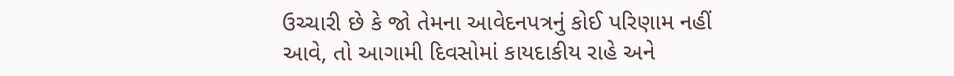ઉચ્ચારી છે કે જો તેમના આવેદનપત્રનું કોઈ પરિણામ નહીં આવે, તો આગામી દિવસોમાં કાયદાકીય રાહે અને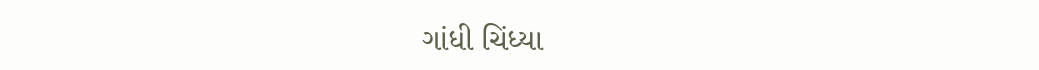ગાંધી ચિંધ્યા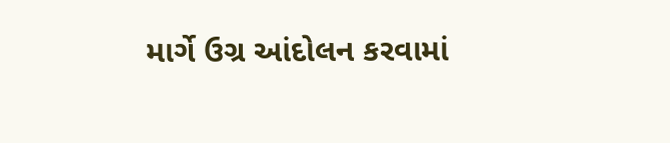માર્ગે ઉગ્ર આંદોલન કરવામાં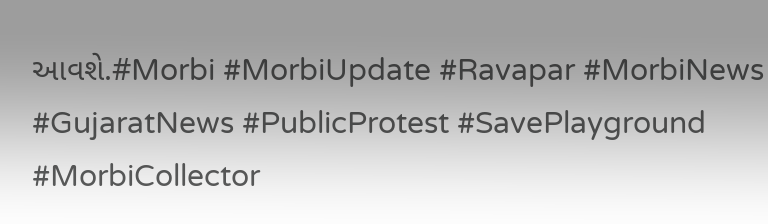આવશે.#Morbi #MorbiUpdate #Ravapar #MorbiNews #GujaratNews #PublicProtest #SavePlayground #MorbiCollector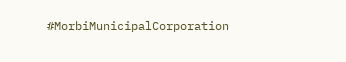#MorbiMunicipalCorporation